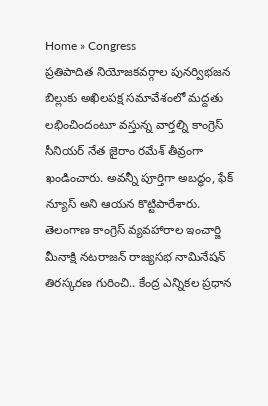Home » Congress
ప్రతిపాదిత నియోజకవర్గాల పునర్విభజన బిల్లుకు అఖిలపక్ష సమావేశంలో మద్దతు లభించిందంటూ వస్తున్న వార్తల్ని కాంగ్రెస్ సీనియర్ నేత జైరాం రమేశ్ తీవ్రంగా ఖండించారు. అవన్నీ పూర్తిగా అబద్ధం, ఫేక్ న్యూస్ అని ఆయన కొట్టిపారేశారు.
తెలంగాణ కాంగ్రెస్ వ్యవహారాల ఇంచార్జి మీనాక్షి నటరాజన్ రాజ్యసభ నామినేషన్ తిరస్కరణ గురించి.. కేంద్ర ఎన్నికల ప్రధాన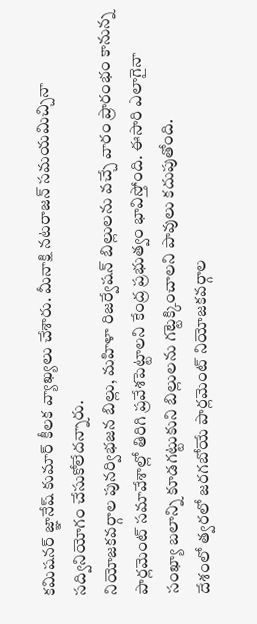కమిషనర్ జ్ఞానేష్ కుమార్ కీలక వ్యాఖ్యలు చేశారు. మీనాక్షి నటరాజన్ సమయమిచ్చినా సద్వినియోగం చేసుకోలేదన్నారు.
నియోజకవర్గాల పునర్విభజన బిల్లు, మహిళా రిజర్వేషన్ బిల్లులను వచ్చే వారం ప్రారంభం కానున్న పార్లమెంట్ సమావేశాల్లో తిరిగి ప్రవేశపెట్టాలని కేంద్ర ప్రభుత్వం భావిస్తోంది. ఈసారి ఎలాగైనా సంఖ్యా బలాన్ని కూడగట్టుకుని బిల్లులను గట్టెక్కించాలని పావులు కదుపుతోంది.
దేశంలో త్వరలో జరగబోయే పార్లమెంట్ నియోజకవర్గాల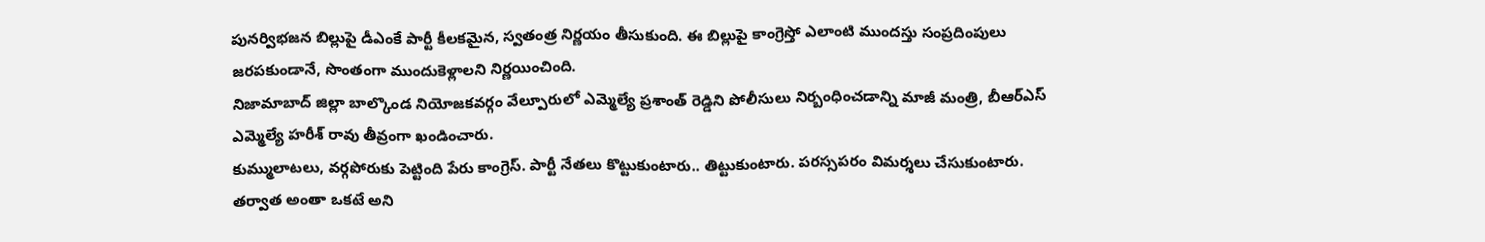పునర్విభజన బిల్లుపై డీఎంకే పార్టీ కీలకమైన, స్వతంత్ర నిర్ణయం తీసుకుంది. ఈ బిల్లుపై కాంగ్రెస్తో ఎలాంటి ముందస్తు సంప్రదింపులు జరపకుండానే, సొంతంగా ముందుకెళ్లాలని నిర్ణయించింది.
నిజామాబాద్ జిల్లా బాల్కొండ నియోజకవర్గం వేల్పూరులో ఎమ్మెల్యే ప్రశాంత్ రెడ్డిని పోలీసులు నిర్బంధించడాన్ని మాజీ మంత్రి, బీఆర్ఎస్ ఎమ్మెల్యే హరీశ్ రావు తీవ్రంగా ఖండించారు.
కుమ్ములాటలు, వర్గపోరుకు పెట్టింది పేరు కాంగ్రెస్. పార్టీ నేతలు కొట్టుకుంటారు.. తిట్టుకుంటారు. పరస్సపరం విమర్శలు చేసుకుంటారు. తర్వాత అంతా ఒకటే అని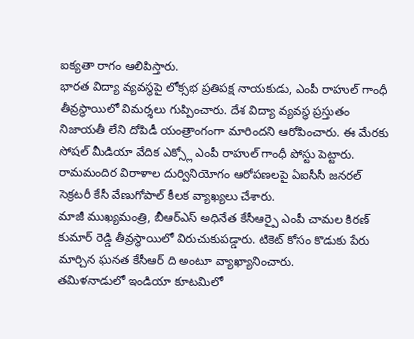ఐక్యతా రాగం ఆలిపిస్తారు.
భారత విద్యా వ్యవస్థపై లోక్సభ ప్రతిపక్ష నాయకుడు, ఎంపీ రాహుల్ గాంధీ తీవ్రస్థాయిలో విమర్శలు గుప్పించారు. దేశ విద్యా వ్యవస్థ ప్రస్తుతం నిజాయతీ లేని దోపిడీ యంత్రాంగంగా మారిందని ఆరోపించారు. ఈ మేరకు సోషల్ మీడియా వేదిక ఎక్స్లో ఎంపీ రాహుల్ గాంధీ పోస్టు పెట్టారు.
రామమందిర విరాళాల దుర్వినియోగం ఆరోపణలపై ఏఐసీసీ జనరల్ సెక్రటరీ కేసీ వేణుగోపాల్ కీలక వ్యాఖ్యలు చేశారు.
మాజీ ముఖ్యమంత్రి, బీఆర్ఎస్ అధినేత కేసీఆర్పై ఎంపీ చామల కిరణ్ కుమార్ రెడ్డి తీవ్రస్థాయిలో విరుచుకుపడ్డారు. టికెట్ కోసం కొడుకు పేరు మార్చిన ఘనత కేసీఆర్ ది అంటూ వ్యాఖ్యానించారు.
తమిళనాడులో ఇండియా కూటమిలో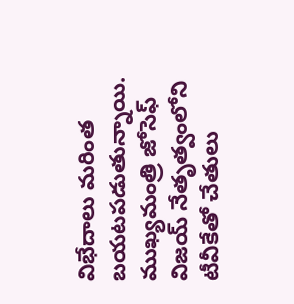విభేదాలు మరింత బయటపడుతున్నాయి. ముఖ్యమంత్రి జోసెఫ్ విజయ్ నేతృత్వంలోని టీవీకేతో చేతులు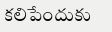కలిపేందుకు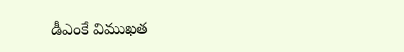డీఎంకే విముఖత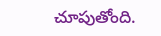చూపుతోంది.